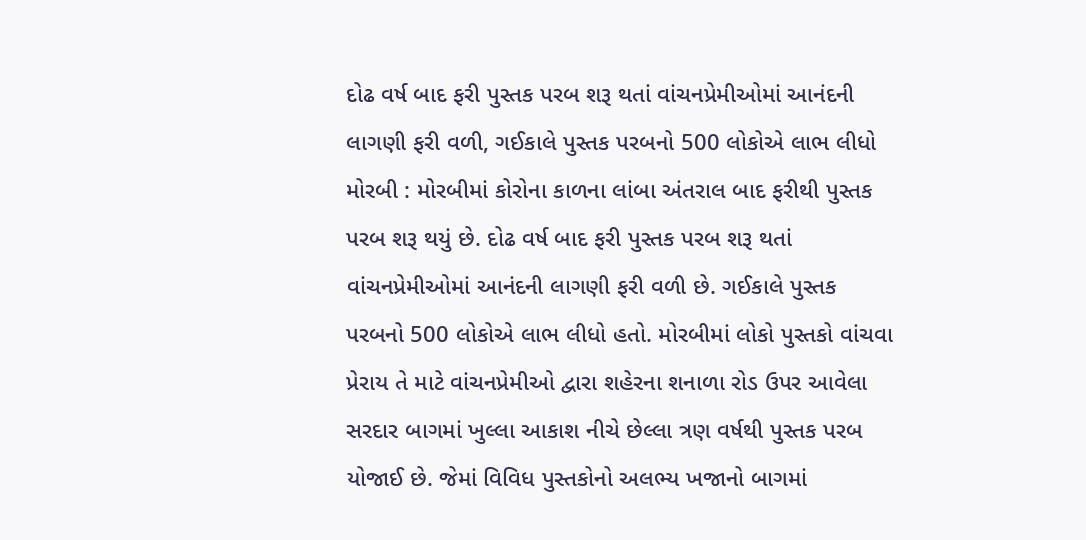દોઢ વર્ષ બાદ ફરી પુસ્તક પરબ શરૂ થતાં વાંચનપ્રેમીઓમાં આનંદની લાગણી ફરી વળી, ગઈકાલે પુસ્તક પરબનો 500 લોકોએ લાભ લીધો મોરબી : મોરબીમાં કોરોના કાળના લાંબા અંતરાલ બાદ ફરીથી પુસ્તક પરબ શરૂ થયું છે. દોઢ વર્ષ બાદ ફરી પુસ્તક પરબ શરૂ થતાં વાંચનપ્રેમીઓમાં આનંદની લાગણી ફરી વળી છે. ગઈકાલે પુસ્તક પરબનો 500 લોકોએ લાભ લીધો હતો. મોરબીમાં લોકો પુસ્તકો વાંચવા પ્રેરાય તે માટે વાંચનપ્રેમીઓ દ્વારા શહેરના શનાળા રોડ ઉપર આવેલા સરદાર બાગમાં ખુલ્લા આકાશ નીચે છેલ્લા ત્રણ વર્ષથી પુસ્તક પરબ યોજાઈ છે. જેમાં વિવિધ પુસ્તકોનો અલભ્ય ખજાનો બાગમાં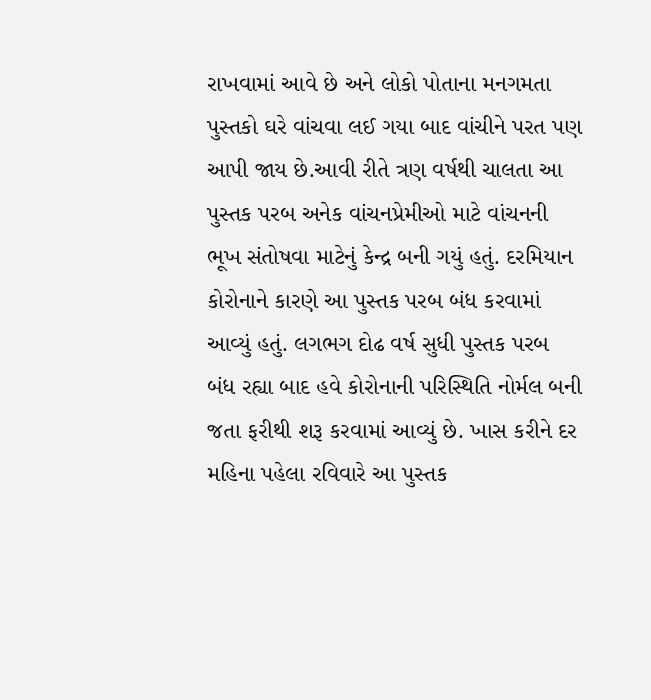રાખવામાં આવે છે અને લોકો પોતાના મનગમતા પુસ્તકો ઘરે વાંચવા લઈ ગયા બાદ વાંચીને પરત પણ આપી જાય છે.આવી રીતે ત્રણ વર્ષથી ચાલતા આ પુસ્તક પરબ અનેક વાંચનપ્રેમીઓ માટે વાંચનની ભૂખ સંતોષવા માટેનું કેન્દ્ર બની ગયું હતું. દરમિયાન કોરોનાને કારણે આ પુસ્તક પરબ બંધ કરવામાં આવ્યું હતું. લગભગ દોઢ વર્ષ સુધી પુસ્તક પરબ બંધ રહ્યા બાદ હવે કોરોનાની પરિસ્થિતિ નોર્મલ બની જતા ફરીથી શરૂ કરવામાં આવ્યું છે. ખાસ કરીને દર મહિના પહેલા રવિવારે આ પુસ્તક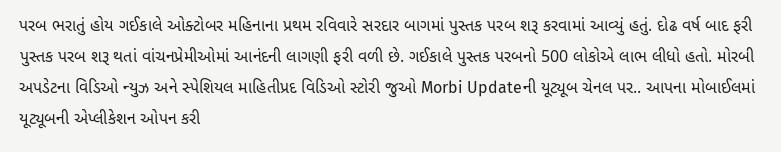પરબ ભરાતું હોય ગઈકાલે ઓક્ટોબર મહિનાના પ્રથમ રવિવારે સરદાર બાગમાં પુસ્તક પરબ શરૂ કરવામાં આવ્યું હતું. દોઢ વર્ષ બાદ ફરી પુસ્તક પરબ શરૂ થતાં વાંચનપ્રેમીઓમાં આનંદની લાગણી ફરી વળી છે. ગઈકાલે પુસ્તક પરબનો 500 લોકોએ લાભ લીધો હતો. મોરબી અપડેટના વિડિઓ ન્યુઝ અને સ્પેશિયલ માહિતીપ્રદ વિડિઓ સ્ટોરી જુઓ Morbi Updateની યૂટ્યૂબ ચેનલ પર.. આપના મોબાઈલમાં યૂટ્યૂબની એપ્લીકેશન ઓપન કરી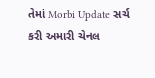તેમાં Morbi Update સર્ચ કરી અમારી ચેનલ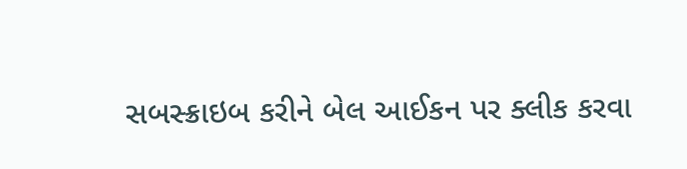સબસ્ક્રાઇબ કરીને બેલ આઈકન પર ક્લીક કરવા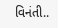વિનંતી..